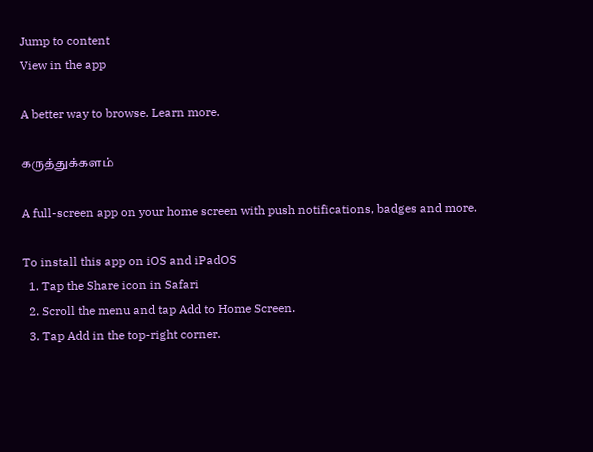Jump to content
View in the app

A better way to browse. Learn more.

கருத்துக்களம்

A full-screen app on your home screen with push notifications, badges and more.

To install this app on iOS and iPadOS
  1. Tap the Share icon in Safari
  2. Scroll the menu and tap Add to Home Screen.
  3. Tap Add in the top-right corner.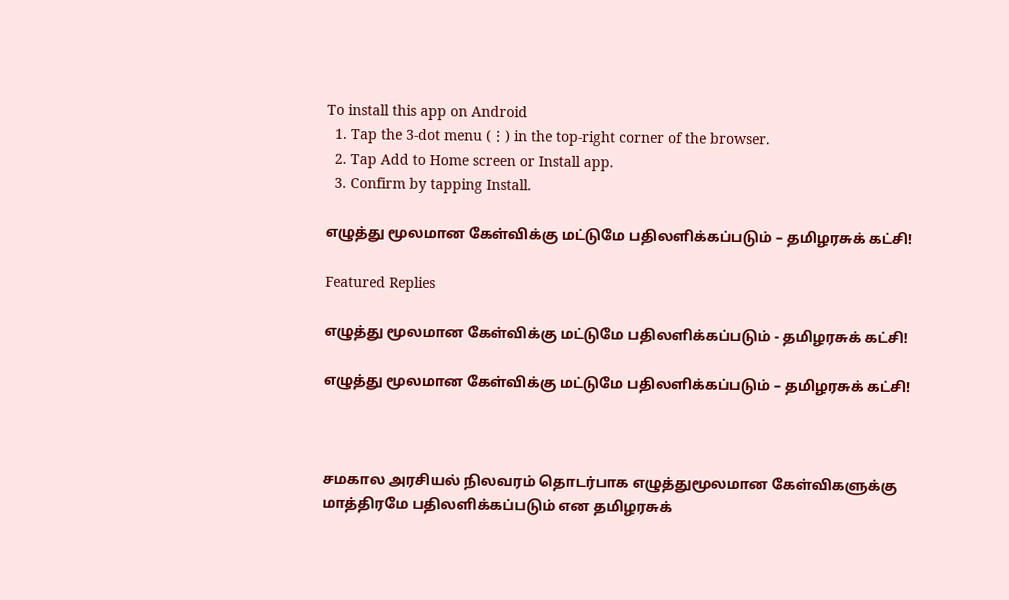To install this app on Android
  1. Tap the 3-dot menu (⋮) in the top-right corner of the browser.
  2. Tap Add to Home screen or Install app.
  3. Confirm by tapping Install.

எழுத்து மூலமான கேள்விக்கு மட்டுமே பதிலளிக்கப்படும் – தமிழரசுக் கட்சி!

Featured Replies

எழுத்து மூலமான கேள்விக்கு மட்டுமே பதிலளிக்கப்படும் - தமிழரசுக் கட்சி!

எழுத்து மூலமான கேள்விக்கு மட்டுமே பதிலளிக்கப்படும் – தமிழரசுக் கட்சி!



சமகால அரசியல் நிலவரம் தொடர்பாக எழுத்துமூலமான கேள்விகளுக்கு மாத்திரமே பதிலளிக்கப்படும் என தமிழரசுக்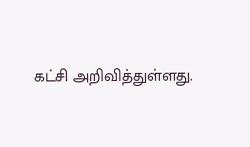கட்சி அறிவித்துள்ளது.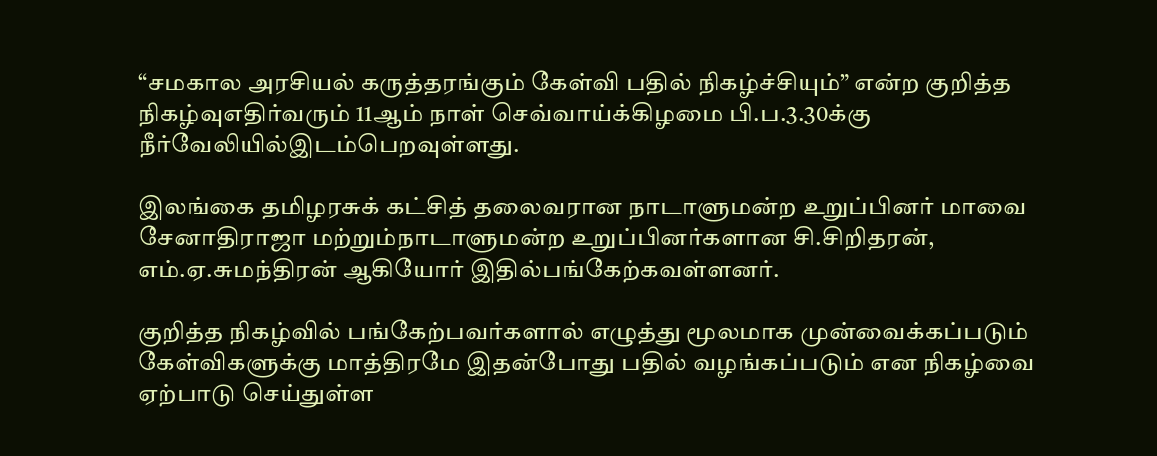“சமகால அரசியல் கருத்தரங்கும் கேள்வி பதில் நிகழ்ச்சியும்” என்ற குறித்த நிகழ்வுஎதிர்வரும் 11ஆம் நாள் செவ்வாய்க்கிழமை பி.ப.3.30க்கு நீர்வேலியில்இடம்பெறவுள்ளது.

இலங்கை தமிழரசுக் கட்சித் தலைவரான நாடாளுமன்ற உறுப்பினர் மாவை சேனாதிராஜா மற்றும்நாடாளுமன்ற உறுப்பினர்களான சி.சிறிதரன், எம்.ஏ.சுமந்திரன் ஆகியோர் இதில்பங்கேற்கவள்ளனர்.

குறித்த நிகழ்வில் பங்கேற்பவர்களால் எழுத்து மூலமாக முன்வைக்கப்படும் கேள்விகளுக்கு மாத்திரமே இதன்போது பதில் வழங்கப்படும் என நிகழ்வை ஏற்பாடு செய்துள்ள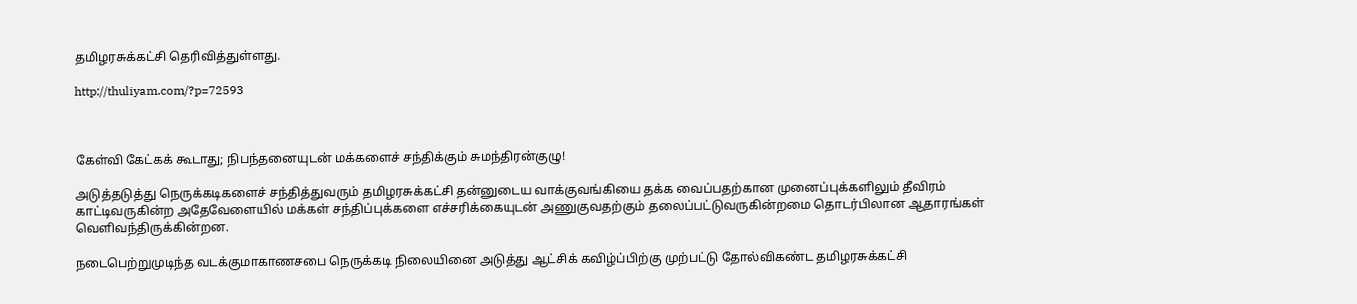தமிழரசுக்கட்சி தெரிவித்துள்ளது.

http://thuliyam.com/?p=72593



கேள்வி கேட்கக் கூடாது; நிபந்தனையுடன் மக்களைச் சந்திக்கும் சுமந்திரன்குழு!

அடுத்தடுத்து நெருக்கடிகளைச் சந்தித்துவரும் தமிழரசுக்கட்சி தன்னுடைய வாக்குவங்கியை தக்க வைப்பதற்கான முனைப்புக்களிலும் தீவிரம் காட்டிவருகின்ற அதேவேளையில் மக்கள் சந்திப்புக்களை எச்சரிக்கையுடன் அணுகுவதற்கும் தலைப்பட்டுவருகின்றமை தொடர்பிலான ஆதாரங்கள் வெளிவந்திருக்கின்றன.

நடைபெற்றுமுடிந்த வடக்குமாகாணசபை நெருக்கடி நிலையினை அடுத்து ஆட்சிக் கவிழ்ப்பிற்கு முற்பட்டு தோல்விகண்ட தமிழரசுக்கட்சி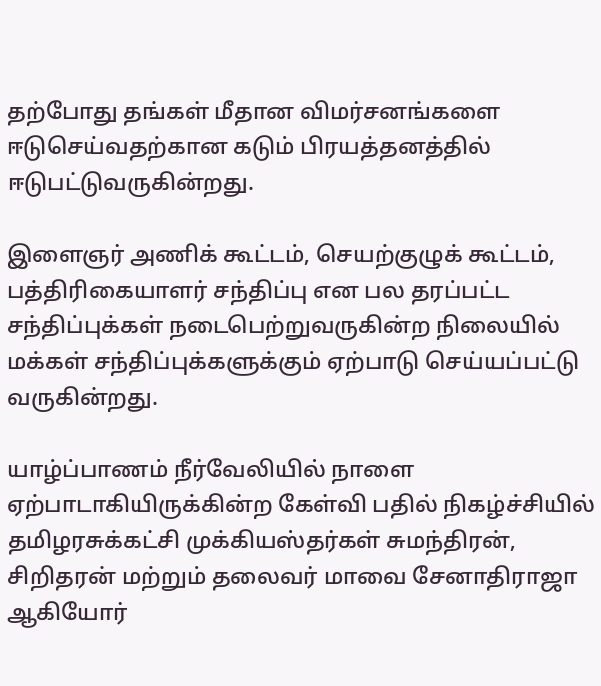தற்போது தங்கள் மீதான விமர்சனங்களை ஈடுசெய்வதற்கான கடும் பிரயத்தனத்தில் ஈடுபட்டுவருகின்றது.

இளைஞர் அணிக் கூட்டம், செயற்குழுக் கூட்டம், பத்திரிகையாளர் சந்திப்பு என பல தரப்பட்ட சந்திப்புக்கள் நடைபெற்றுவருகின்ற நிலையில் மக்கள் சந்திப்புக்களுக்கும் ஏற்பாடு செய்யப்பட்டு வருகின்றது.

யாழ்ப்பாணம் நீர்வேலியில் நாளை ஏற்பாடாகியிருக்கின்ற கேள்வி பதில் நிகழ்ச்சியில் தமிழரசுக்கட்சி முக்கியஸ்தர்கள் சுமந்திரன், சிறிதரன் மற்றும் தலைவர் மாவை சேனாதிராஜா ஆகியோர்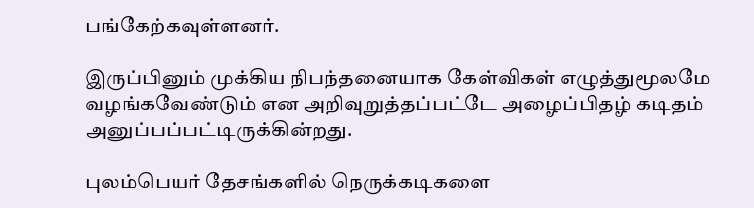பங்கேற்கவுள்ளனர்.

இருப்பினும் முக்கிய நிபந்தனையாக கேள்விகள் எழுத்துமூலமே வழங்கவேண்டும் என அறிவுறுத்தப்பட்டே அழைப்பிதழ் கடிதம் அனுப்பப்பட்டிருக்கின்றது.

புலம்பெயர் தேசங்களில் நெருக்கடிகளை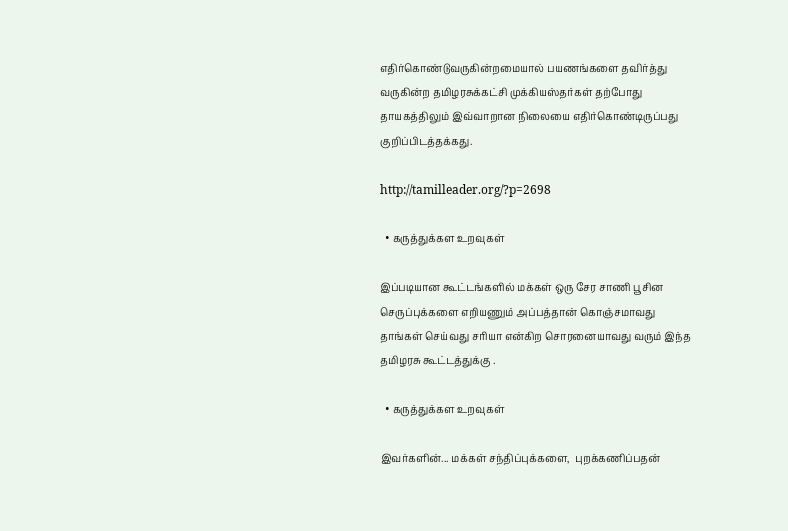எதிர்கொண்டுவருகின்றமையால் பயணங்களை தவிர்த்து வருகின்ற தமிழரசுக்கட்சி முக்கியஸ்தர்கள் தற்போது தாயகத்திலும் இவ்வாறான நிலையை எதிர்கொண்டிருப்பது குறிப்பிடத்தக்கது.

http://tamilleader.org/?p=2698

  • கருத்துக்கள உறவுகள்

இப்படியான கூட்டங்களில் மக்கள் ஒரு சேர சாணி பூசின செருப்புக்களை எறியணும் அப்பத்தான் கொஞ்சமாவது தாங்கள் செய்வது சரியா என்கிற சொரனையாவது வரும் இந்த தமிழரசு கூட்டத்துக்கு .

  • கருத்துக்கள உறவுகள்

இவர்களின்... மக்கள் சந்திப்புக்களை,  புறக்கணிப்பதன்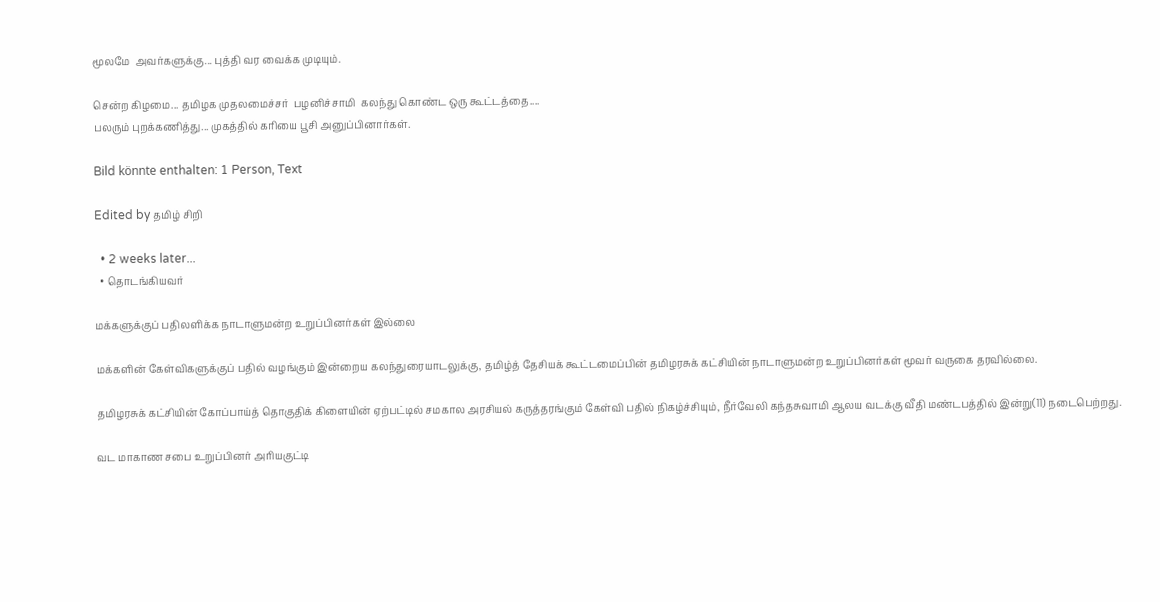மூலமே  அவர்களுக்கு... புத்தி வர வைக்க முடியும்.

சென்ற கிழமை... தமிழக முதலமைச்சர்  பழனிச்சாமி  கலந்து கொண்ட ஒரு கூட்டத்தை....
பலரும் புறக்கணித்து... முகத்தில் கரியை பூசி அனுப்பினார்கள்.

Bild könnte enthalten: 1 Person, Text

Edited by தமிழ் சிறி

  • 2 weeks later...
  • தொடங்கியவர்

மக்களுக்குப் பதிலளிக்க நாடாளுமன்ற உறுப்பினர்கள் இல்லை

மக்களின் கேள்விகளுக்குப் பதில் வழங்கும் இன்றைய கலந்துரையாடலுக்கு, தமிழ்த் தேசியக் கூட்டமைப்பின் தமிழரசுக் கட்சியின் நாடாளுமன்ற உறுப்பினர்கள் மூவர் வருகை தரவில்லை.

தமிழரசுக் கட்சியின் கோப்பாய்த் தொகுதிக் கிளையின் ஏற்பட்டில் சமகால அரசியல் கருத்தரங்கும் கேள்வி பதில் நிகழ்ச்சியும், நீர்வேலி கந்தசுவாமி ஆலய வடக்கு வீதி மண்டபத்தில் இன்று(11) நடைபெற்றது.

வட மாகாண சபை உறுப்பினர் அரியகுட்டி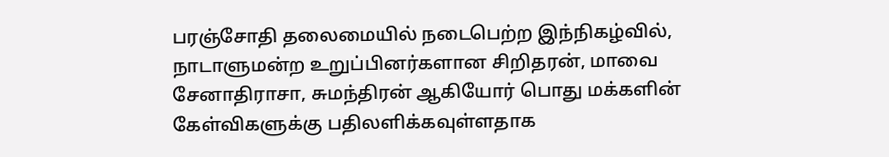பரஞ்சோதி தலைமையில் நடைபெற்ற இந்நிகழ்வில், நாடாளுமன்ற உறுப்பினர்களான சிறிதரன், மாவை சேனாதிராசா, சுமந்திரன் ஆகியோர் பொது மக்களின் கேள்விகளுக்கு பதிலளிக்கவுள்ளதாக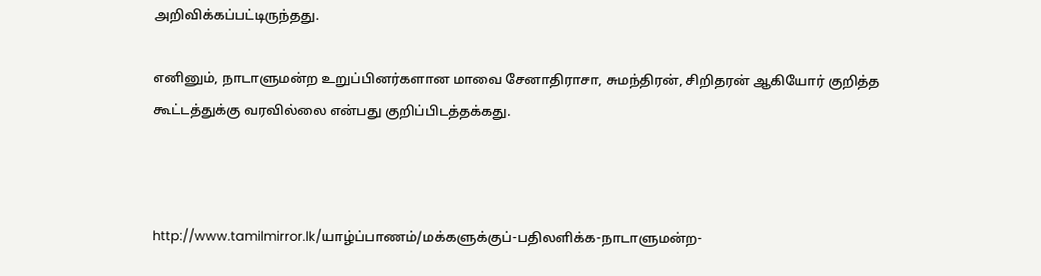அறிவிக்கப்பட்டிருந்தது.

எனினும், நாடாளுமன்ற உறுப்பினர்களான மாவை சேனாதிராசா, சுமந்திரன், சிறிதரன் ஆகியோர் குறித்த கூட்டத்துக்கு வரவில்லை என்பது குறிப்பிடத்தக்கது.



http://www.tamilmirror.lk/யாழ்ப்பாணம்/மக்களுக்குப்-பதிலளிக்க-நாடாளுமன்ற-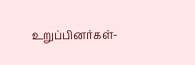உறுப்பினர்கள்-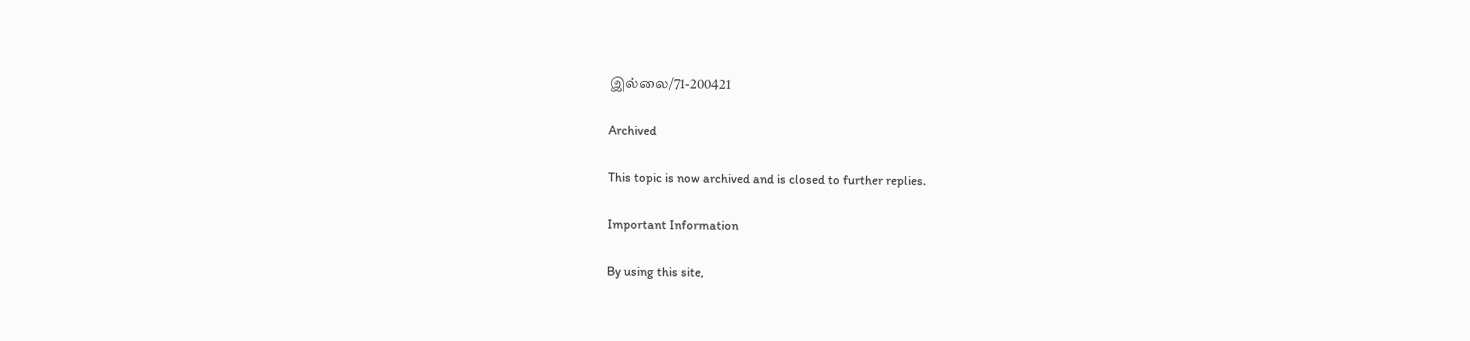இல்லை/71-200421

Archived

This topic is now archived and is closed to further replies.

Important Information

By using this site,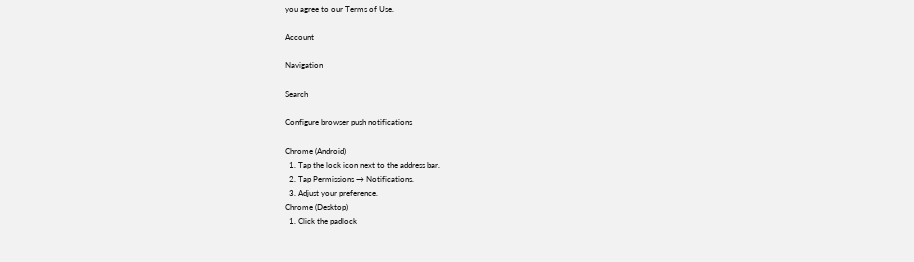you agree to our Terms of Use.

Account

Navigation

Search

Configure browser push notifications

Chrome (Android)
  1. Tap the lock icon next to the address bar.
  2. Tap Permissions → Notifications.
  3. Adjust your preference.
Chrome (Desktop)
  1. Click the padlock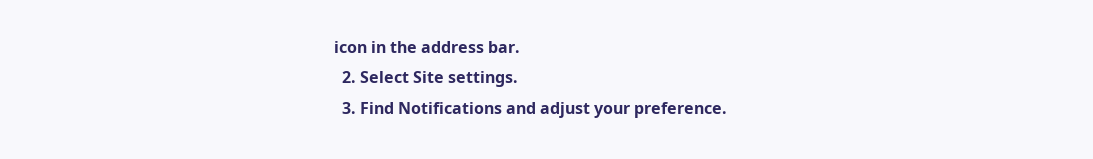icon in the address bar.
  2. Select Site settings.
  3. Find Notifications and adjust your preference.